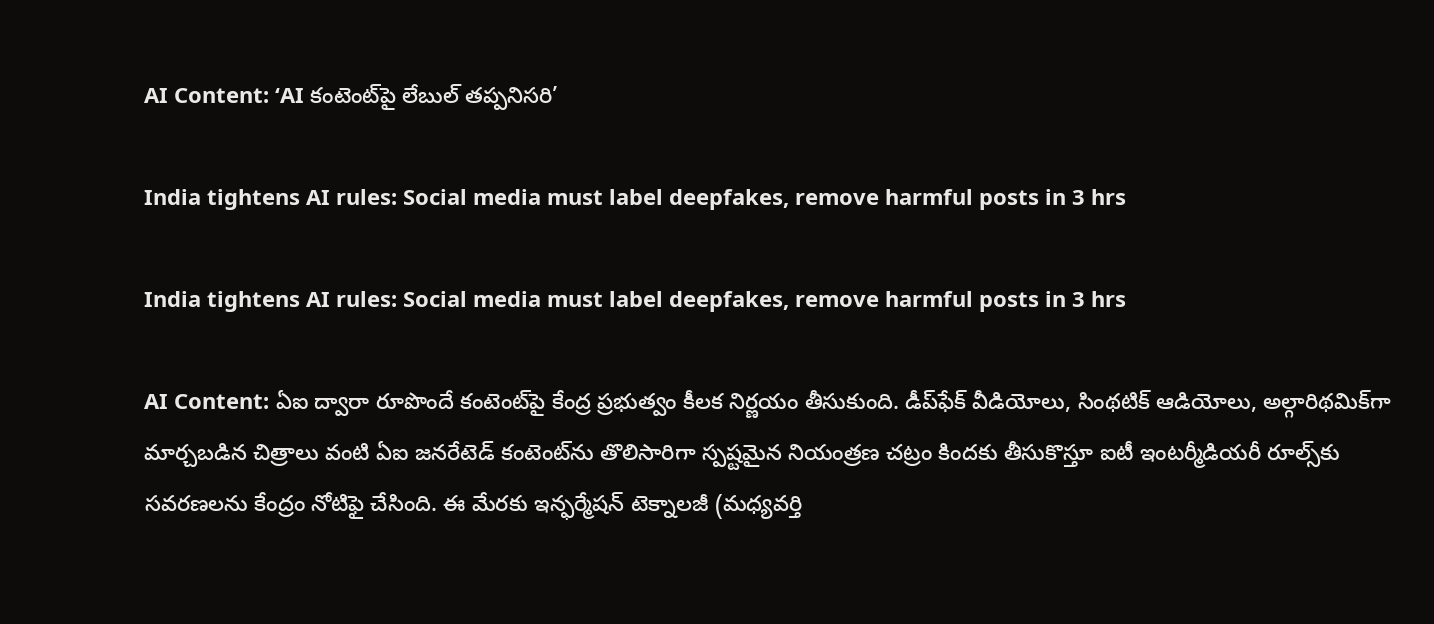AI Content: ‘AI కంటెంట్‌పై లేబుల్ తప్పనిసరి’

India tightens AI rules: Social media must label deepfakes, remove harmful posts in 3 hrs

India tightens AI rules: Social media must label deepfakes, remove harmful posts in 3 hrs

AI Content: ఏఐ ద్వారా రూపొందే కంటెంట్‌పై కేంద్ర ప్రభుత్వం కీలక నిర్ణయం తీసుకుంది. డీప్‌ఫేక్ వీడియోలు, సింథటిక్ ఆడియోలు, అల్గారిథమిక్‌గా మార్చబడిన చిత్రాలు వంటి ఏఐ జనరేటెడ్ కంటెంట్‌ను తొలిసారిగా స్పష్టమైన నియంత్రణ చట్రం కిందకు తీసుకొస్తూ ఐటీ ఇంటర్మీడియరీ రూల్స్‌కు సవరణలను కేంద్రం నోటిఫై చేసింది. ఈ మేరకు ఇన్ఫర్మేషన్ టెక్నాలజీ (మధ్యవర్తి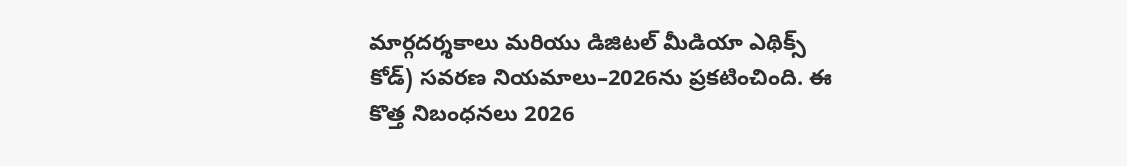మార్గదర్శకాలు మరియు డిజిటల్ మీడియా ఎథిక్స్ కోడ్) సవరణ నియమాలు–2026ను ప్రకటించింది. ఈ కొత్త నిబంధనలు 2026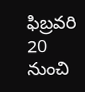ఫిబ్రవరి 20 నుంచి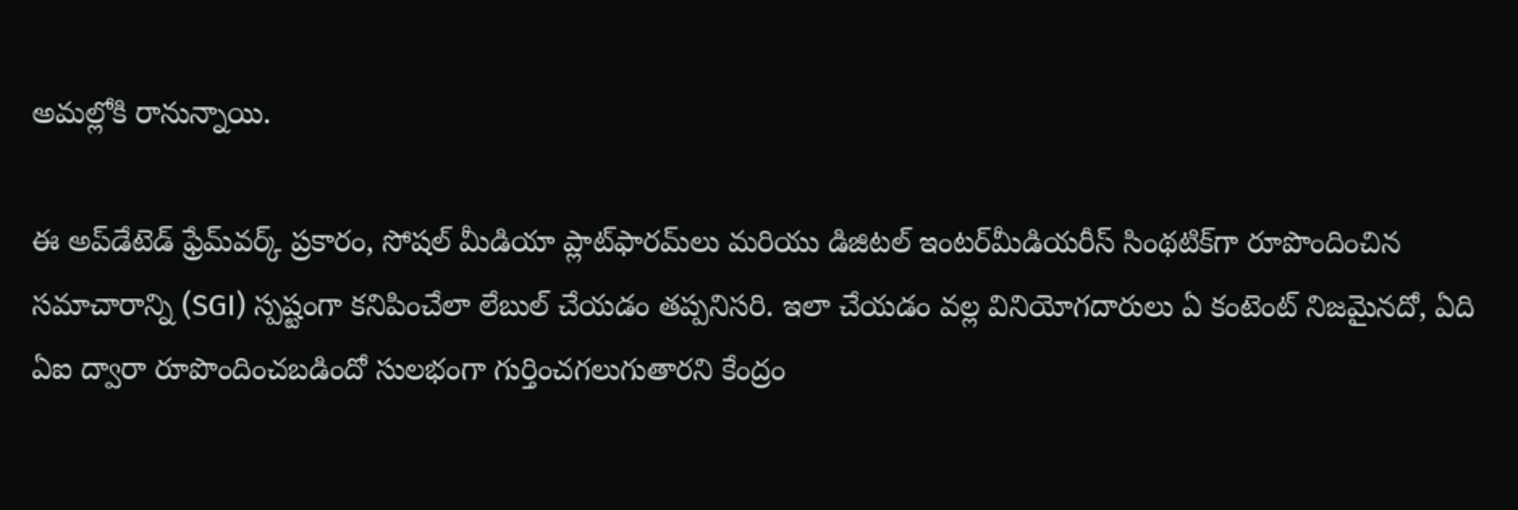అమల్లోకి రానున్నాయి.

ఈ అప్‌డేటెడ్ ఫ్రేమ్‌వర్క్ ప్రకారం, సోషల్ మీడియా ప్లాట్‌ఫారమ్‌లు మరియు డిజిటల్ ఇంటర్‌మీడియరీస్ సింథటిక్‌గా రూపొందించిన సమాచారాన్ని (SGI) స్పష్టంగా కనిపించేలా లేబుల్ చేయడం తప్పనిసరి. ఇలా చేయడం వల్ల వినియోగదారులు ఏ కంటెంట్ నిజమైనదో, ఏది ఏఐ ద్వారా రూపొందించబడిందో సులభంగా గుర్తించగలుగుతారని కేంద్రం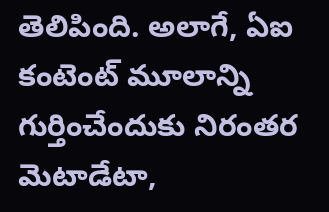తెలిపింది. అలాగే, ఏఐ కంటెంట్ మూలాన్ని గుర్తించేందుకు నిరంతర మెటాడేటా,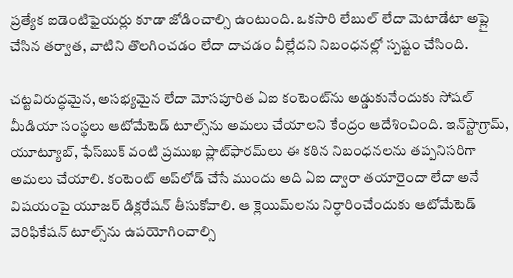ప్రత్యేక ఐడెంటిఫైయర్లు కూడా జోడించాల్సి ఉంటుంది. ఒకసారి లేబుల్ లేదా మెటాడేటా అప్లై చేసిన తర్వాత, వాటిని తొలగించడం లేదా దాచడం వీల్లేదని నిబంధనల్లో స్పష్టం చేసింది.

చట్టవిరుద్ధమైన, అసభ్యమైన లేదా మోసపూరిత ఏఐ కంటెంట్‌ను అడ్డుకునేందుకు సోషల్ మీడియా సంస్థలు ఆటోమేటెడ్ టూల్స్‌ను అమలు చేయాలని కేంద్రం ఆదేశించింది. ఇన్‌స్టాగ్రామ్, యూట్యూబ్, ఫేస్‌బుక్ వంటి ప్రముఖ ప్లాట్‌ఫారమ్‌లు ఈ కఠిన నిబంధనలను తప్పనిసరిగా అమలు చేయాలి. కంటెంట్ అప్‌లోడ్ చేసే ముందు అది ఏఐ ద్వారా తయారైందా లేదా అనే విషయంపై యూజర్ డిక్లరేషన్ తీసుకోవాలి. ఆ క్లెయిమ్‌లను నిర్ధారించేందుకు ఆటోమేటెడ్ వెరిఫికేషన్ టూల్స్‌ను ఉపయోగించాల్సి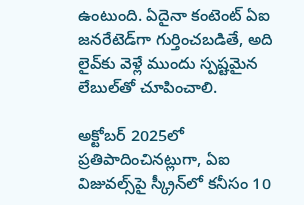ఉంటుంది. ఏదైనా కంటెంట్ ఏఐ జనరేటెడ్‌గా గుర్తించబడితే, అది లైవ్‌కు వెళ్లే ముందు స్పష్టమైన లేబుల్‌తో చూపించాలి.

అక్టోబర్ 2025లో ప్రతిపాదించినట్లుగా, ఏఐ విజువల్స్‌పై స్క్రీన్‌లో కనీసం 10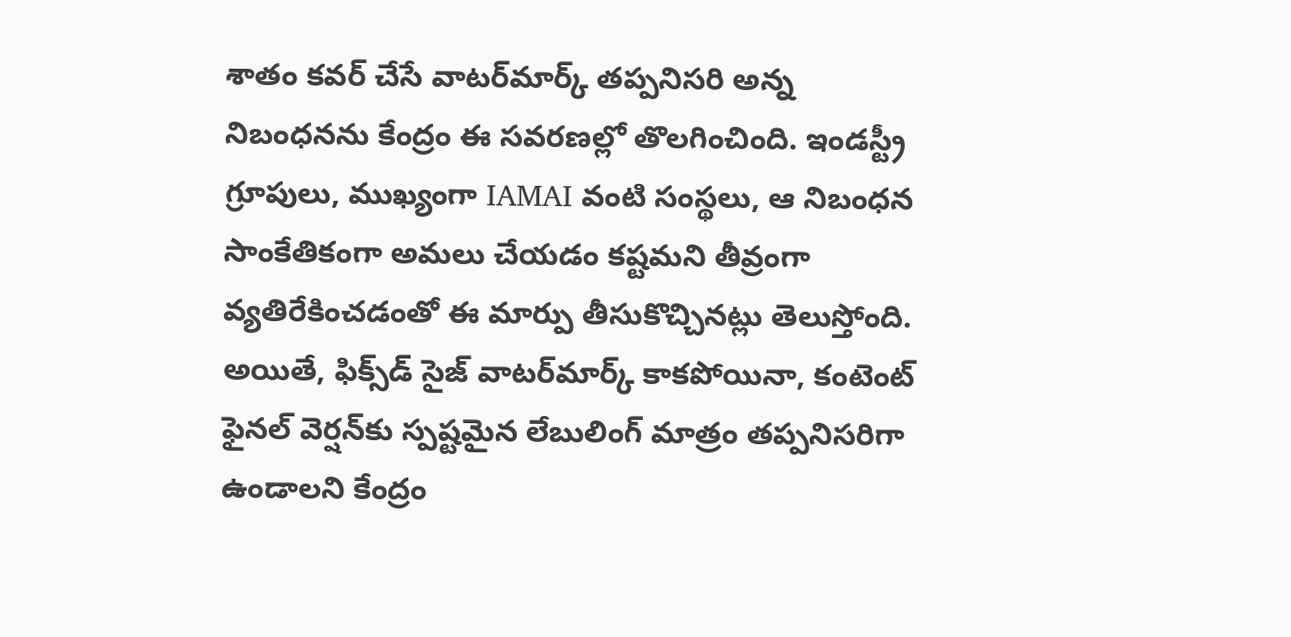శాతం కవర్ చేసే వాటర్‌మార్క్ తప్పనిసరి అన్న నిబంధనను కేంద్రం ఈ సవరణల్లో తొలగించింది. ఇండస్ట్రీ గ్రూపులు, ముఖ్యంగా IAMAI వంటి సంస్థలు, ఆ నిబంధన సాంకేతికంగా అమలు చేయడం కష్టమని తీవ్రంగా వ్యతిరేకించడంతో ఈ మార్పు తీసుకొచ్చినట్లు తెలుస్తోంది. అయితే, ఫిక్స్‌డ్ సైజ్ వాటర్‌మార్క్ కాకపోయినా, కంటెంట్ ఫైనల్ వెర్షన్‌కు స్పష్టమైన లేబులింగ్ మాత్రం తప్పనిసరిగా ఉండాలని కేంద్రం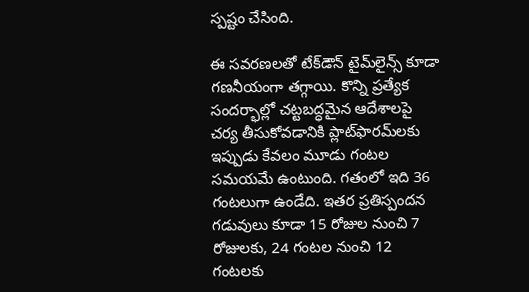స్పష్టం చేసింది.

ఈ సవరణలతో టేక్‌డౌన్ టైమ్‌లైన్స్ కూడా గణనీయంగా తగ్గాయి. కొన్ని ప్రత్యేక సందర్భాల్లో చట్టబద్ధమైన ఆదేశాలపై చర్య తీసుకోవడానికి ప్లాట్‌ఫారమ్‌లకు ఇప్పుడు కేవలం మూడు గంటల సమయమే ఉంటుంది. గతంలో ఇది 36 గంటలుగా ఉండేది. ఇతర ప్రతిస్పందన గడువులు కూడా 15 రోజుల నుంచి 7 రోజులకు, 24 గంటల నుంచి 12 గంటలకు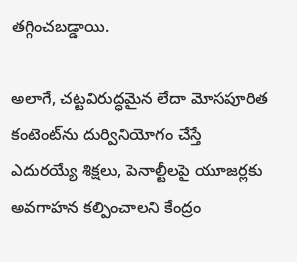తగ్గించబడ్డాయి.

అలాగే, చట్టవిరుద్ధమైన లేదా మోసపూరిత కంటెంట్‌ను దుర్వినియోగం చేస్తే ఎదురయ్యే శిక్షలు, పెనాల్టీలపై యూజర్లకు అవగాహన కల్పించాలని కేంద్రం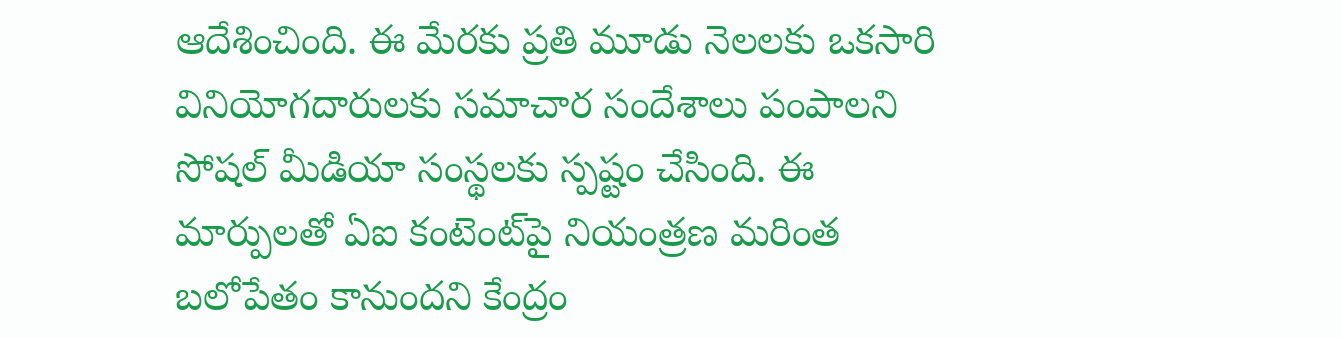ఆదేశించింది. ఈ మేరకు ప్రతి మూడు నెలలకు ఒకసారి వినియోగదారులకు సమాచార సందేశాలు పంపాలని సోషల్ మీడియా సంస్థలకు స్పష్టం చేసింది. ఈ మార్పులతో ఏఐ కంటెంట్‌పై నియంత్రణ మరింత బలోపేతం కానుందని కేంద్రం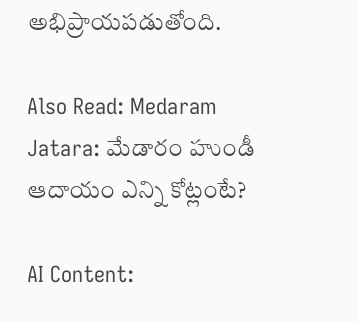అభిప్రాయపడుతోంది.

Also Read: Medaram Jatara: మేడారం హుండీ ఆదాయం ఎన్ని కోట్లంటే?

AI Content: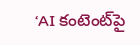‘AI కంటెంట్‌పై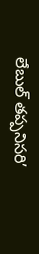లేబుల్ తప్పనిసరి’